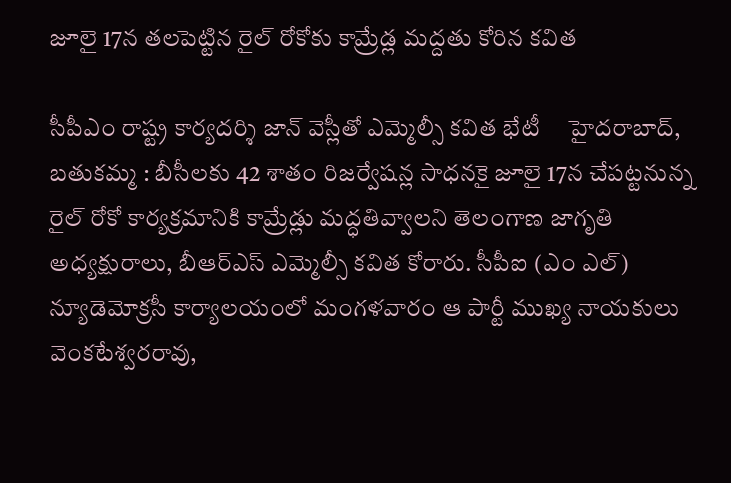జూలై 17న తలపెట్టిన రైల్ రోకోకు కామ్రేడ్ల మద్దతు కోరిన కవిత

సీపీఎం రాష్ట్ర కార్యదర్శి జాన్ వెస్లీతో ఎమ్మెల్సీ కవిత భేటీ     హైదరాబాద్, బతుకమ్మ : బీసీలకు 42 శాతం రిజర్వేషన్ల సాధనకై జూలై 17న చేపట్టనున్న రైల్ రోకో కార్యక్రమానికి కామ్రేడ్లు మద్ధతివ్వాలని తెలంగాణ జాగృతి అధ్యక్షురాలు, బీఆర్ఎస్ ఎమ్మెల్సీ కవిత కోరారు. సీపీఐ (ఎం ఎల్) న్యూడెమోక్రసీ కార్యాలయంలో మంగళవారం ఆ పార్టీ ముఖ్య నాయకులు వెంకటేశ్వరరావు,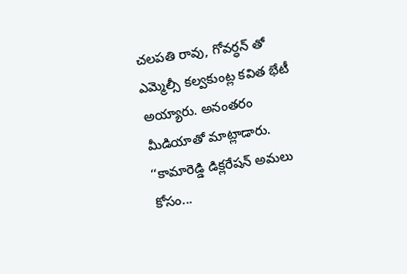చలపతి రావు, గోవర్ధన్ తో ఎమ్మెల్సీ కల్వకుంట్ల కవిత భేటీ అయ్యారు. అనంతరం మీడియాతో మాట్లాడారు.  ‘‘కామారెడ్డి డిక్లరేషన్ అమలు కోసం...